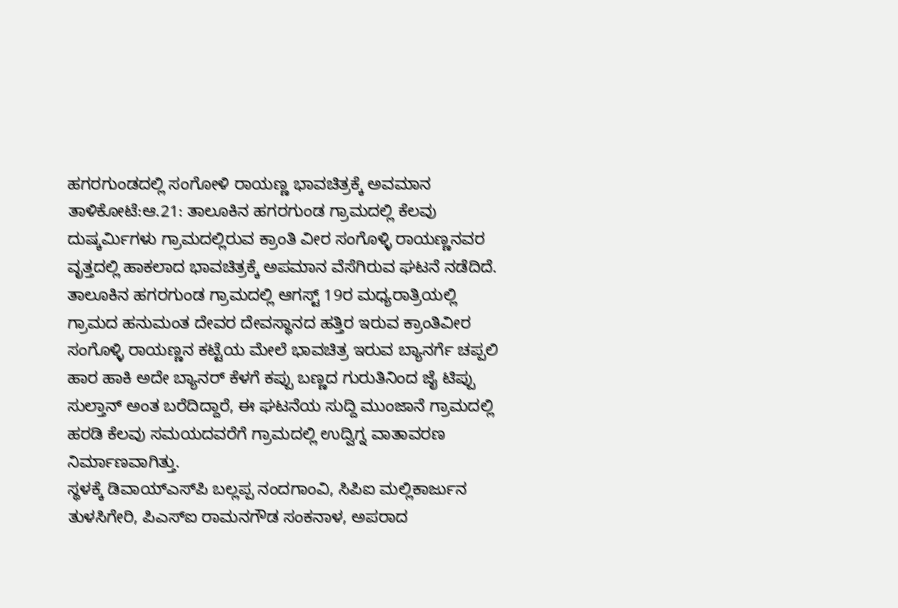ಹಗರಗುಂಡದಲ್ಲಿ ಸಂಗೋಳಿ ರಾಯಣ್ಣ ಭಾವಚಿತ್ರಕ್ಕೆ ಅವಮಾನ
ತಾಳಿಕೋಟೆ:ಆ.21: ತಾಲೂಕಿನ ಹಗರಗುಂಡ ಗ್ರಾಮದಲ್ಲಿ ಕೆಲವು ದುಷ್ಕರ್ಮಿಗಳು ಗ್ರಾಮದಲ್ಲಿರುವ ಕ್ರಾಂತಿ ವೀರ ಸಂಗೊಳ್ಳಿ ರಾಯಣ್ಣನವರ ವೃತ್ತದಲ್ಲಿ ಹಾಕಲಾದ ಭಾವಚಿತ್ರಕ್ಕೆ ಅಪಮಾನ ವೆಸೆಗಿರುವ ಘಟನೆ ನಡೆದಿದೆ.
ತಾಲೂಕಿನ ಹಗರಗುಂಡ ಗ್ರಾಮದಲ್ಲಿ ಆಗಸ್ಟ್ 19ರ ಮಧ್ಯರಾತ್ರಿಯಲ್ಲಿ ಗ್ರಾಮದ ಹನುಮಂತ ದೇವರ ದೇವಸ್ಥಾನದ ಹತ್ತಿರ ಇರುವ ಕ್ರಾಂತಿವೀರ ಸಂಗೊಳ್ಳಿ ರಾಯಣ್ಣನ ಕಟ್ಟೆಯ ಮೇಲೆ ಭಾವಚಿತ್ರ ಇರುವ ಬ್ಯಾನರ್ಗೆ ಚಪ್ಪಲಿ ಹಾರ ಹಾಕಿ ಅದೇ ಬ್ಯಾನರ್ ಕೆಳಗೆ ಕಪ್ಪು ಬಣ್ಣದ ಗುರುತಿನಿಂದ ಜೈ ಟಿಪ್ಪು ಸುಲ್ತಾನ್ ಅಂತ ಬರೆದಿದ್ದಾರೆ, ಈ ಘಟನೆಯ ಸುದ್ದಿ ಮುಂಜಾನೆ ಗ್ರಾಮದಲ್ಲಿ ಹರಡಿ ಕೆಲವು ಸಮಯದವರೆಗೆ ಗ್ರಾಮದಲ್ಲಿ ಉದ್ವಿಗ್ನ ವಾತಾವರಣ ನಿರ್ಮಾಣವಾಗಿತ್ತು.
ಸ್ಥಳಕ್ಕೆ ಡಿವಾಯ್‍ಎಸ್‍ಪಿ ಬಲ್ಲಪ್ಪ ನಂದಗಾಂವಿ, ಸಿಪಿಐ ಮಲ್ಲಿಕಾರ್ಜುನ ತುಳಸಿಗೇರಿ, ಪಿಎಸ್‍ಐ ರಾಮನಗೌಡ ಸಂಕನಾಳ, ಅಪರಾದ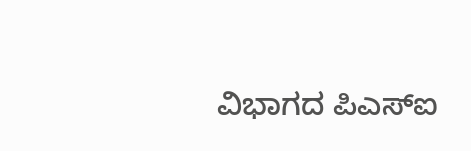ವಿಭಾಗದ ಪಿಎಸ್‍ಐ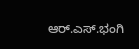ಆರ್.ಎಸ್.ಭಂಗಿ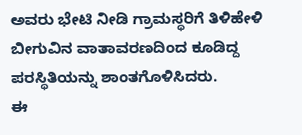ಅವರು ಭೇಟಿ ನೀಡಿ ಗ್ರಾಮಸ್ಥರಿಗೆ ತಿಳಿಹೇಳಿ ಬೀಗುವಿನ ವಾತಾವರಣದಿಂದ ಕೂಡಿದ್ದ ಪರಸ್ಥಿತಿಯನ್ನು ಶಾಂತಗೊಳಿಸಿದರು.
ಈ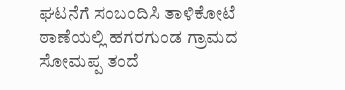ಘಟನೆಗೆ ಸಂಬಂದಿಸಿ ತಾಳಿಕೋಟೆ ಠಾಣೆಯಲ್ಲಿ ಹಗರಗುಂಡ ಗ್ರಾಮದ ಸೋಮಪ್ಪ ತಂದೆ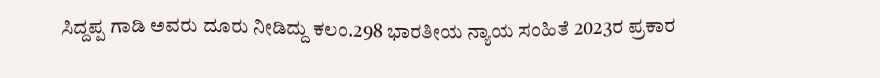ಸಿದ್ದಪ್ಪ ಗಾಡಿ ಅವರು ದೂರು ನೀಡಿದ್ದು ಕಲಂ.298 ಭಾರತೀಯ ನ್ಯಾಯ ಸಂಹಿತೆ 2023ರ ಪ್ರಕಾರ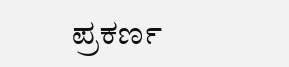ಪ್ರಕರ್ಣ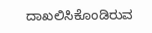ದಾಖಲಿಸಿಕೊಂಡಿರುವ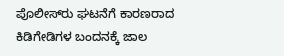ಪೊಲೀಸ್‍ರು ಘಟನೆಗೆ ಕಾರಣರಾದ ಕಿಡಿಗೇಡಿಗಳ ಬಂದನಕ್ಕೆ ಜಾಲ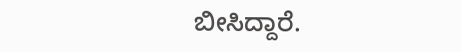ಬೀಸಿದ್ದಾರೆ.